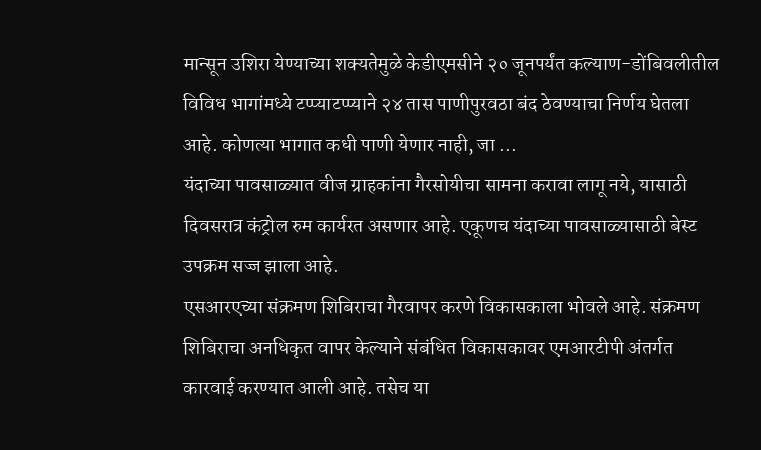मान्सून उशिरा येण्याच्या शक्यतेमुळे केडीएमसीने २० जूनपर्यंत कल्याण-डोंबिवलीतील विविध भागांमध्ये टप्प्याटप्प्याने २४ तास पाणीपुरवठा बंद ठेवण्याचा निर्णय घेतला आहे. कोणत्या भागात कधी पाणी येणार नाही, जा ...
यंदाच्या पावसाळ्यात वीज ग्राहकांना गैरसोयीचा सामना करावा लागू नये, यासाठी दिवसरात्र कंट्रोल रुम कार्यरत असणार आहे. एकूणच यंदाच्या पावसाळ्यासाठी बेस्ट उपक्रम सज्ज झाला आहे.
एसआरएच्या संक्रमण शिबिराचा गैरवापर करणे विकासकाला भोवले आहे. संक्रमण शिबिराचा अनधिकृत वापर केल्याने संबंधित विकासकावर एमआरटीपी अंतर्गत कारवाई करण्यात आली आहे. तसेच या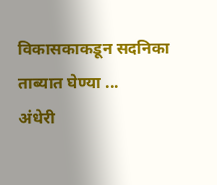विकासकाकडून सदनिका ताब्यात घेण्या ...
अंधेरी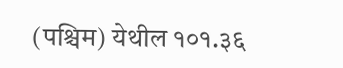(पश्चिम) येथील १०१.३६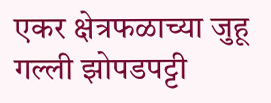एकर क्षेत्रफळाच्या जुहू गल्ली झोपडपट्टी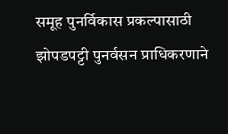समूह पुनर्विकास प्रकल्पासाठी झोपडपट्टी पुनर्वसन प्राधिकरणाने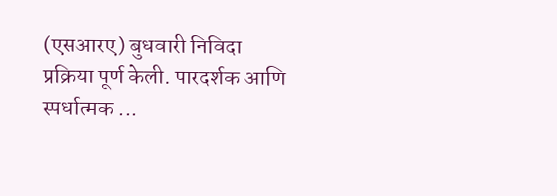(एसआरए) बुधवारी निविदा प्रक्रिया पूर्ण केली. पारदर्शक आणि स्पर्धात्मक ...